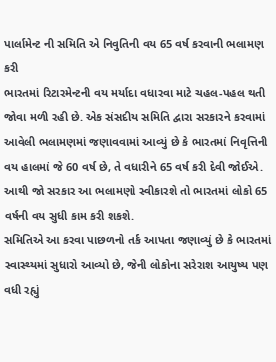પાર્લામેન્ટ ની સમિતિ એ નિવુતિની વય 65 વર્ષ કરવાની ભલામણ કરી
ભારતમાં રિટારમેન્ટની વય મર્યાદા વધારવા માટે ચહલ-પહલ થતી જોવા મળી રહી છે. એક સંસદીય સમિતિ દ્વારા સરકારને કરવામાં આવેલી ભલામણમાં જણાવવામાં આવ્યું છે કે ભારતમાં નિવૃત્તિની વય હાલમાં જે 60 વર્ષ છે, તે વધારીને 65 વર્ષ કરી દેવી જોઈએ. આથી જો સરકાર આ ભલામણો સ્વીકારશે તો ભારતમાં લોકો 65 વર્ષની વય સુધી કામ કરી શકશે.
સમિતિએ આ કરવા પાછળનો તર્ક આપતા જણાવ્યું છે કે ભારતમાં સ્વાસ્થ્યમાં સુધારો આવ્યો છે, જેની લોકોના સરેરાશ આયુષ્ય પણ વધી રહ્યું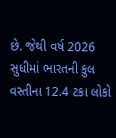છે. જેથી વર્ષ 2026 સુધીમાં ભારતની કુલ વસ્તીના 12.4 ટકા લોકો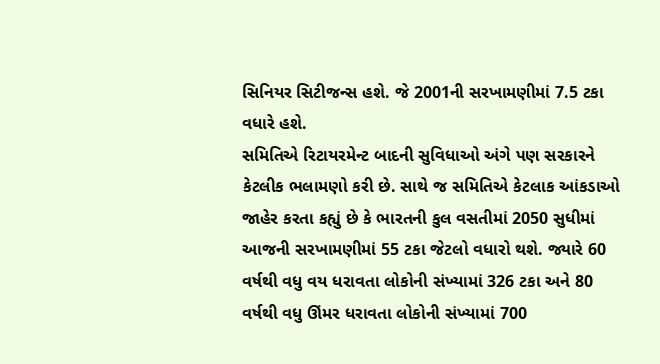સિનિયર સિટીજન્સ હશે. જે 2001ની સરખામણીમાં 7.5 ટકા વધારે હશે.
સમિતિએ રિટાયરમેન્ટ બાદની સુવિધાઓ અંગે પણ સરકારને કેટલીક ભલામણો કરી છે. સાથે જ સમિતિએ કેટલાક આંકડાઓ જાહેર કરતા કહ્યું છે કે ભારતની કુલ વસતીમાં 2050 સુધીમાં આજની સરખામણીમાં 55 ટકા જેટલો વધારો થશે. જ્યારે 60 વર્ષથી વધુ વય ધરાવતા લોકોની સંખ્યામાં 326 ટકા અને 80 વર્ષથી વધુ ઊંમર ધરાવતા લોકોની સંખ્યામાં 700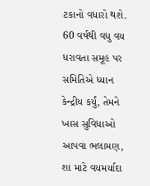ટકાનો વધારો થશે.
60 વર્ષથી વધુ વય ધરાવતા સમૂહ પર સમિતિએ ધ્યાન કેન્દ્રીય કર્યું, તેમને ખાસ સુવિધાઓ આપવા ભલામણ, શા માટે વયમર્યાદા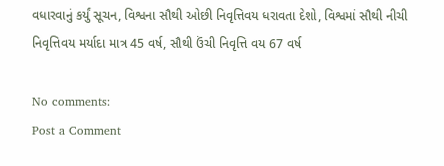વધારવાનું કર્યું સૂચન, વિશ્વના સૌથી ઓછી નિવૃત્તિવય ધરાવતા દેશો, વિશ્વમાં સૌથી નીચી નિવૃત્તિવય મર્યાદા માત્ર 45 વર્ષ, સૌથી ઉંચી નિવૃત્તિ વય 67 વર્ષ

No comments:
Post a Comment